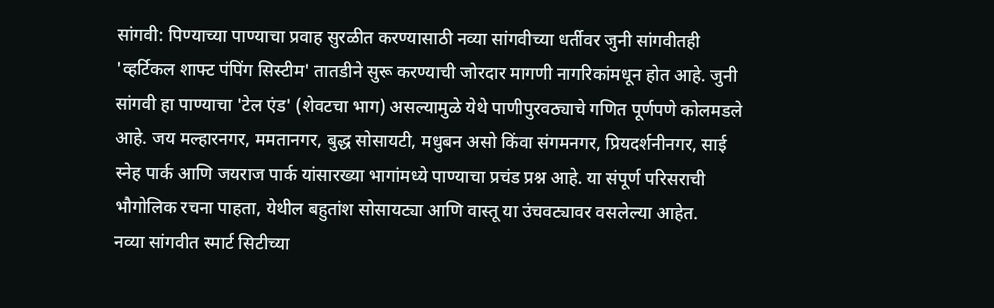सांगवी: पिण्याच्या पाण्याचा प्रवाह सुरळीत करण्यासाठी नव्या सांगवीच्या धर्तीवर जुनी सांगवीतही 'व्हर्टिकल शाफ्ट पंपिंग सिस्टीम' तातडीने सुरू करण्याची जोरदार मागणी नागरिकांमधून होत आहे. जुनी सांगवी हा पाण्याचा 'टेल एंड' (शेवटचा भाग) असल्यामुळे येथे पाणीपुरवठ्याचे गणित पूर्णपणे कोलमडले आहे. जय मल्हारनगर, ममतानगर, बुद्ध सोसायटी, मधुबन असो किंवा संगमनगर, प्रियदर्शनीनगर, साई स्नेह पार्क आणि जयराज पार्क यांसारख्या भागांमध्ये पाण्याचा प्रचंड प्रश्न आहे. या संपूर्ण परिसराची भौगोलिक रचना पाहता, येथील बहुतांश सोसायट्या आणि वास्तू या उंचवट्यावर वसलेल्या आहेत.
नव्या सांगवीत स्मार्ट सिटीच्या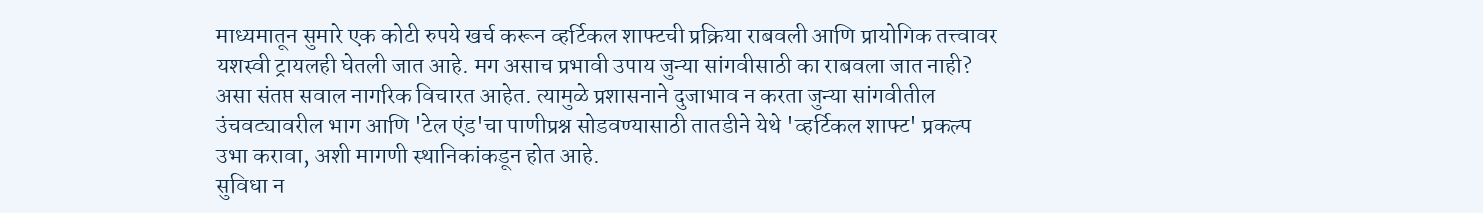माध्यमातून सुमारे एक कोटी रुपये खर्च करून व्हर्टिकल शाफ्टची प्रक्रिया राबवली आणि प्रायोगिक तत्त्वावर यशस्वी ट्रायलही घेतली जात आहे. मग असाच प्रभावी उपाय जुन्या सांगवीसाठी का राबवला जात नाही? असा संतप्त सवाल नागरिक विचारत आहेत. त्यामुळे प्रशासनाने दुजाभाव न करता जुन्या सांगवीतील उंचवट्यावरील भाग आणि 'टेल एंड'चा पाणीप्रश्न सोडवण्यासाठी तातडीने येथे 'व्हर्टिकल शाफ्ट' प्रकल्प उभा करावा, अशी मागणी स्थानिकांकडून होत आहे.
सुविधा न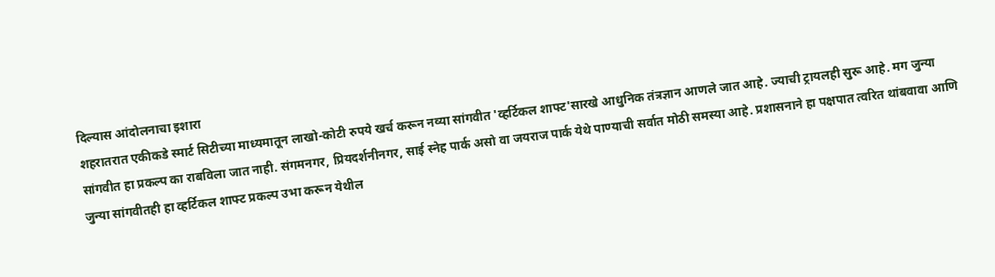दिल्यास आंदोलनाचा इशारा
शहरातरात एकीकडे स्मार्ट सिटीच्या माध्यमातून लाखो-कोटी रुपये खर्च करून नव्या सांगवीत 'व्हर्टिकल शाफ्ट'सारखे आधुनिक तंत्रज्ञान आणले जात आहे. ज्याची ट्रायलही सुरू आहे. मग जुन्या सांगवीत हा प्रकल्प का राबविला जात नाही. संगमनगर, प्रियदर्शनीनगर, साई स्नेह पार्क असो वा जयराज पार्क येथे पाण्याची सर्वात मोठी समस्या आहे. प्रशासनाने हा पक्षपात त्वरित थांबवावा आणि जुन्या सांगवीतही हा व्हर्टिकल शाफ्ट प्रकल्प उभा करून येथील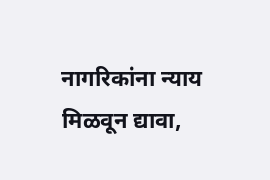नागरिकांना न्याय मिळवून द्यावा,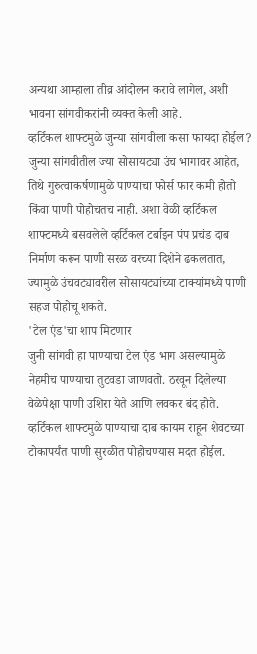अन्यथा आम्हाला तीव्र आंदोलन करावे लागेल, अशी भावना सांगवीकरांनी व्यक्त केली आहे.
व्हर्टिकल शाफ्टमुळे जुन्या सांगवीला कसा फायदा होईल?
जुन्या सांगवीतील ज्या सोसायट्या उंच भागावर आहेत, तिथे गुरुत्वाकर्षणामुळे पाण्याचा फोर्स फार कमी होतो किंवा पाणी पोहोचतच नाही. अशा वेळी व्हर्टिकल शाफ्टमध्ये बसवलेले व्हर्टिकल टर्बाइन पंप प्रचंड दाब निर्माण करून पाणी सरळ वरच्या दिशेने ढकलतात, ज्यामुळे उंचवट्यावरील सोसायट्यांच्या टाक्यांमध्ये पाणी सहज पोहोचू शकते.
'टेल एंड'चा शाप मिटणार
जुनी सांगवी हा पाण्याचा टेल एंड भाग असल्यामुळे नेहमीच पाण्याचा तुटवडा जाणवतो. ठरवून दिलेल्या वेळेपेक्षा पाणी उशिरा येते आणि लवकर बंद होते. व्हर्टिकल शाफ्टमुळे पाण्याचा दाब कायम राहून शेवटच्या टोकापर्यंत पाणी सुरळीत पोहोचण्यास मदत होईल.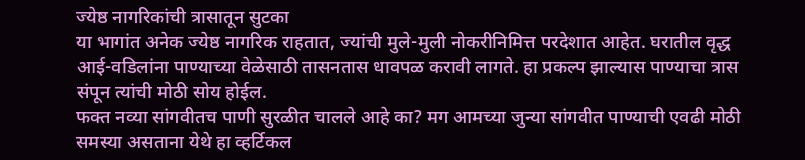ज्येष्ठ नागरिकांची त्रासातून सुटका
या भागांत अनेक ज्येष्ठ नागरिक राहतात, ज्यांची मुले-मुली नोकरीनिमित्त परदेशात आहेत. घरातील वृद्ध आई-वडिलांना पाण्याच्या वेळेसाठी तासनतास धावपळ करावी लागते. हा प्रकल्प झाल्यास पाण्याचा त्रास संपून त्यांची मोठी सोय होईल.
फक्त नव्या सांगवीतच पाणी सुरळीत चालले आहे का? मग आमच्या जुन्या सांगवीत पाण्याची एवढी मोठी समस्या असताना येथे हा व्हर्टिकल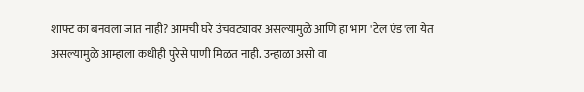शाफ्ट का बनवला जात नाही? आमची घरे उंचवट्यावर असल्यामुळे आणि हा भाग 'टेल एंड'ला येत असल्यामुळे आम्हाला कधीही पुरेसे पाणी मिळत नाही. उन्हाळा असो वा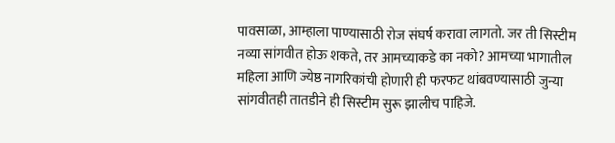पावसाळा, आम्हाला पाण्यासाठी रोज संघर्ष करावा लागतो. जर ती सिस्टीम नव्या सांगवीत होऊ शकते, तर आमच्याकडे का नको? आमच्या भागातील महिला आणि ज्येष्ठ नागरिकांची होणारी ही फरफट थांबवण्यासाठी जुन्या सांगवीतही तातडीने ही सिस्टीम सुरू झालीच पाहिजे.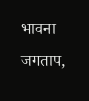भावना जगताप,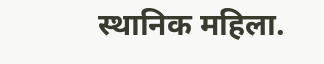स्थानिक महिला.